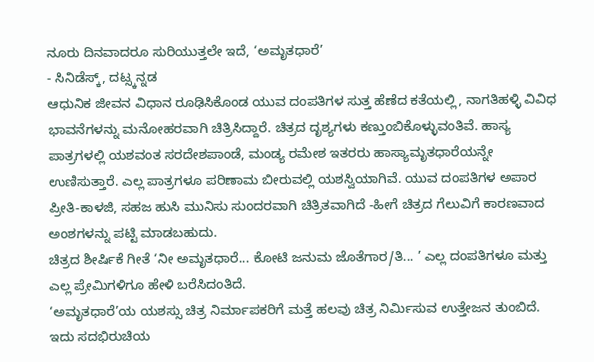ನೂರು ದಿನವಾದರೂ ಸುರಿಯುತ್ತಲೇ ಇದೆ, ‘ಅಮೃತಧಾರೆ’
- ಸಿನಿಡೆಸ್ಕ್, ದಟ್ಸ್ಕನ್ನಡ
ಆಧುನಿಕ ಜೀವನ ವಿಧಾನ ರೂಢಿಸಿಕೊಂಡ ಯುವ ದಂಪತಿಗಳ ಸುತ್ತ ಹೆಣೆದ ಕತೆಯಲ್ಲಿ, ನಾಗತಿಹಳ್ಳಿ ವಿವಿಧ ಭಾವನೆಗಳನ್ನು ಮನೋಹರವಾಗಿ ಚಿತ್ರಿಸಿದ್ದಾರೆ. ಚಿತ್ರದ ದೃಶ್ಯಗಳು ಕಣ್ತುಂಬಿಕೊಳ್ಳುವಂತಿವೆ. ಹಾಸ್ಯ ಪಾತ್ರಗಳಲ್ಲಿ ಯಶವಂತ ಸರದೇಶಪಾಂಡೆ, ಮಂಡ್ಯ ರಮೇಶ ಇತರರು ಹಾಸ್ಯಾಮೃತಧಾರೆಯನ್ನೇ ಉಣಿಸುತ್ತಾರೆ. ಎಲ್ಲ ಪಾತ್ರಗಳೂ ಪರಿಣಾಮ ಬೀರುವಲ್ಲಿ ಯಶಸ್ವಿಯಾಗಿವೆ. ಯುವ ದಂಪತಿಗಳ ಅಪಾರ ಪ್ರೀತಿ-ಕಾಳಜಿ, ಸಹಜ ಹುಸಿ ಮುನಿಸು ಸುಂದರವಾಗಿ ಚಿತ್ರಿತವಾಗಿದೆ -ಹೀಗೆ ಚಿತ್ರದ ಗೆಲುವಿಗೆ ಕಾರಣವಾದ ಅಂಶಗಳನ್ನು ಪಟ್ಟಿ ಮಾಡಬಹುದು.
ಚಿತ್ರದ ಶೀರ್ಷಿಕೆ ಗೀತೆ ‘ನೀ ಅಮೃತಧಾರೆ... ಕೋಟಿ ಜನುಮ ಜೊತೆಗಾರ/ತಿ... ’ ಎಲ್ಲ ದಂಪತಿಗಳೂ ಮತ್ತು ಎಲ್ಲ ಪ್ರೇಮಿಗಳಿಗೂ ಹೇಳಿ ಬರೆಸಿದಂತಿದೆ.
‘ಅಮೃತಧಾರೆ’ಯ ಯಶಸ್ಸು ಚಿತ್ರ ನಿರ್ಮಾಪಕರಿಗೆ ಮತ್ತೆ ಹಲವು ಚಿತ್ರ ನಿರ್ಮಿಸುವ ಉತ್ತೇಜನ ತುಂಬಿದೆ. ಇದು ಸದಭಿರುಚಿಯ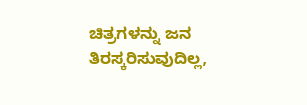ಚಿತ್ರಗಳನ್ನು ಜನ ತಿರಸ್ಕರಿಸುವುದಿಲ್ಲ,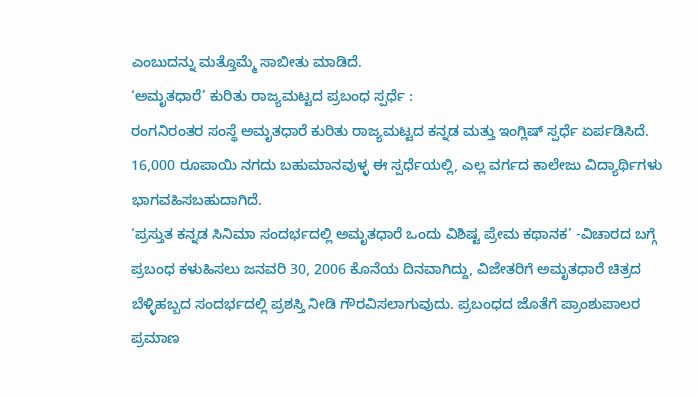ಎಂಬುದನ್ನು ಮತ್ತೊಮ್ಮೆ ಸಾಬೀತು ಮಾಡಿದೆ.
‘ಅಮೃತಧಾರೆ’ ಕುರಿತು ರಾಜ್ಯಮಟ್ಟದ ಪ್ರಬಂಧ ಸ್ಪರ್ಧೆ :
ರಂಗನಿರಂತರ ಸಂಸ್ಥೆ ಅಮೃತಧಾರೆ ಕುರಿತು ರಾಜ್ಯಮಟ್ಟದ ಕನ್ನಡ ಮತ್ತು ಇಂಗ್ಲಿಷ್ ಸ್ಪರ್ಧೆ ಏರ್ಪಡಿಸಿದೆ. 16,000 ರೂಪಾಯಿ ನಗದು ಬಹುಮಾನವುಳ್ಳ ಈ ಸ್ಪರ್ಧೆಯಲ್ಲಿ, ಎಲ್ಲ ವರ್ಗದ ಕಾಲೇಜು ವಿದ್ಯಾರ್ಥಿಗಳು ಭಾಗವಹಿಸಬಹುದಾಗಿದೆ.
‘ಪ್ರಸ್ತುತ ಕನ್ನಡ ಸಿನಿಮಾ ಸಂದರ್ಭದಲ್ಲಿ ಅಮೃತಧಾರೆ ಒಂದು ವಿಶಿಷ್ಟ ಪ್ರೇಮ ಕಥಾನಕ’ -ವಿಚಾರದ ಬಗ್ಗೆ ಪ್ರಬಂಧ ಕಳುಹಿಸಲು ಜನವರಿ 30, 2006 ಕೊನೆಯ ದಿನವಾಗಿದ್ದು, ವಿಜೇತರಿಗೆ ಅಮೃತಧಾರೆ ಚಿತ್ರದ ಬೆಳ್ಳಿಹಬ್ಬದ ಸಂದರ್ಭದಲ್ಲಿ ಪ್ರಶಸ್ತಿ ನೀಡಿ ಗೌರವಿಸಲಾಗುವುದು. ಪ್ರಬಂಧದ ಜೊತೆಗೆ ಪ್ರಾಂಶುಪಾಲರ ಪ್ರಮಾಣ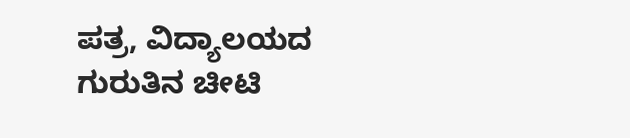ಪತ್ರ, ವಿದ್ಯಾಲಯದ ಗುರುತಿನ ಚೀಟಿ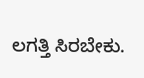ಲಗತ್ತಿ ಸಿರಬೇಕು.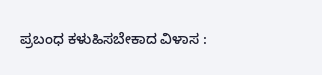ಪ್ರಬಂಧ ಕಳುಹಿಸಬೇಕಾದ ವಿಳಾಸ :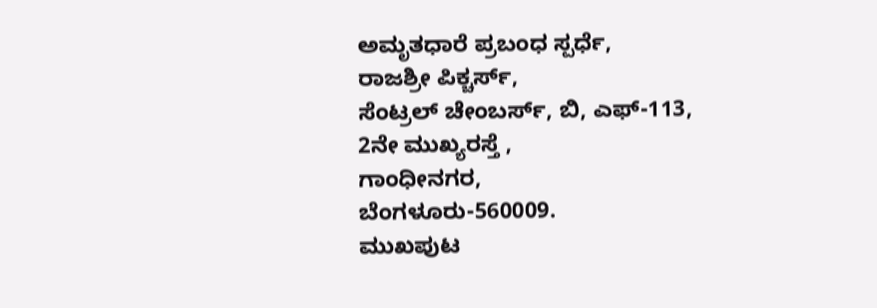ಅಮೃತಧಾರೆ ಪ್ರಬಂಧ ಸ್ಪರ್ಧೆ,
ರಾಜಶ್ರೀ ಪಿಕ್ಚರ್ಸ್,
ಸೆಂಟ್ರಲ್ ಚೇಂಬರ್ಸ್, ಬಿ, ಎಫ್-113,
2ನೇ ಮುಖ್ಯರಸ್ತೆ ,
ಗಾಂಧೀನಗರ,
ಬೆಂಗಳೂರು-560009.
ಮುಖಪುಟ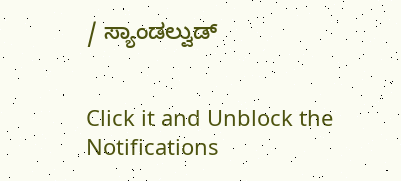/ ಸ್ಯಾಂಡಲ್ವುಡ್


Click it and Unblock the Notifications